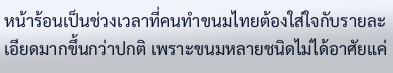หน้าร้อนเป็นช่วงเวลาที่คนทำขนมไทยต้องใส่ใจกับรายละเอียดมากขึ้นกว่าปกติ เพราะขนมหลายชนิดไม่ได้อาศัยแค่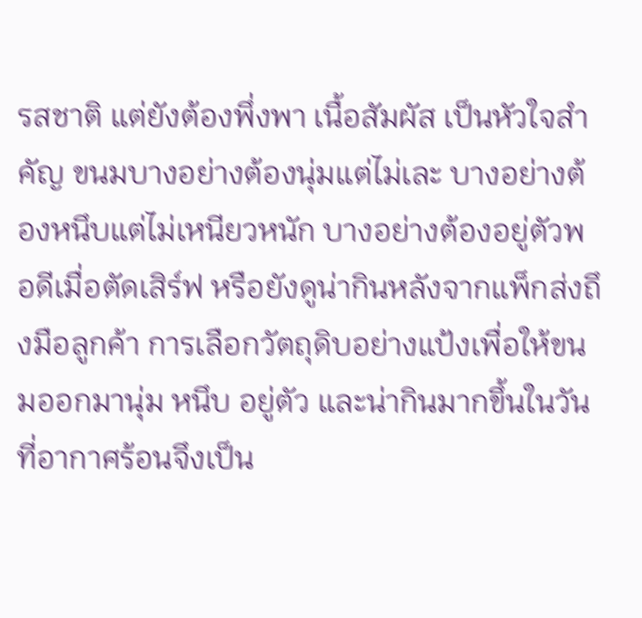รสชาติ แต่ยังต้องพึ่งพา เนื้อสัมผัส เป็นหัวใจสำคัญ ขนมบางอย่างต้องนุ่มแต่ไม่เละ บางอย่างต้องหนึบแต่ไม่เหนียวหนัก บางอย่างต้องอยู่ตัวพอดีเมื่อตัดเสิร์ฟ หรือยังดูน่ากินหลังจากแพ็กส่งถึงมือลูกค้า การเลือกวัตถุดิบอย่างแป้งเพื่อให้ขนมออกมานุ่ม หนึบ อยู่ตัว และน่ากินมากขึ้นในวันที่อากาศร้อนจึงเป็น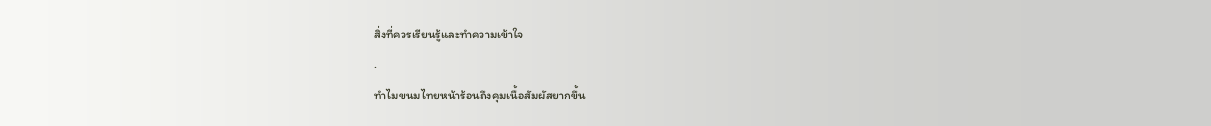สิ่งที่ควรเรียนรู้และทำความเข้าใจ
.
ทำไมขนมไทยหน้าร้อนถึงคุมเนื้อสัมผัสยากขึ้น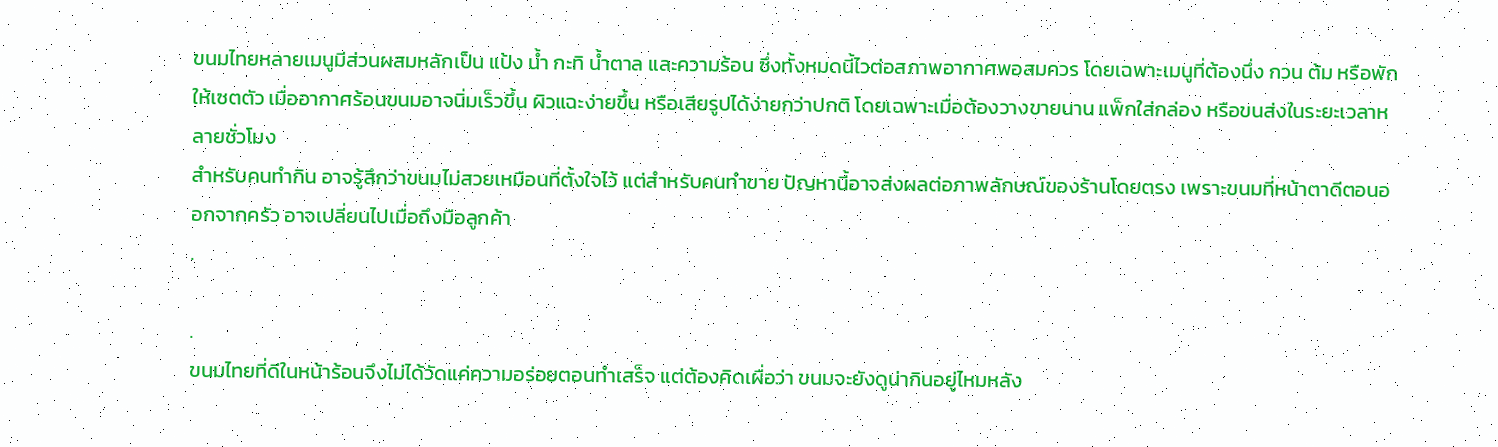ขนมไทยหลายเมนูมีส่วนผสมหลักเป็น แป้ง น้ำ กะทิ น้ำตาล และความร้อน ซึ่งทั้งหมดนี้ไวต่อสภาพอากาศพอสมควร โดยเฉพาะเมนูที่ต้องนึ่ง กวน ต้ม หรือพักให้เซตตัว เมื่ออากาศร้อนขนมอาจนิ่มเร็วขึ้น ผิวแฉะง่ายขึ้น หรือเสียรูปได้ง่ายกว่าปกติ โดยเฉพาะเมื่อต้องวางขายนาน แพ็กใส่กล่อง หรือขนส่งในระยะเวลาหลายชั่วโมง
สำหรับคนทำกิน อาจรู้สึกว่าขนมไม่สวยเหมือนที่ตั้งใจไว้ แต่สำหรับคนทำขาย ปัญหานี้อาจส่งผลต่อภาพลักษณ์ของร้านโดยตรง เพราะขนมที่หน้าตาดีตอนออกจากครัว อาจเปลี่ยนไปเมื่อถึงมือลูกค้า
.

.
ขนมไทยที่ดีในหน้าร้อนจึงไม่ได้วัดแค่ความอร่อยตอนทำเสร็จ แต่ต้องคิดเผื่อว่า ขนมจะยังดูน่ากินอยู่ไหมหลัง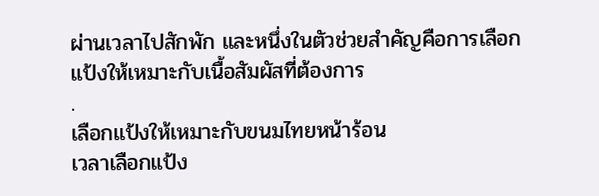ผ่านเวลาไปสักพัก และหนึ่งในตัวช่วยสำคัญคือการเลือกแป้งให้เหมาะกับเนื้อสัมผัสที่ต้องการ
.
เลือกแป้งให้เหมาะกับขนมไทยหน้าร้อน
เวลาเลือกแป้ง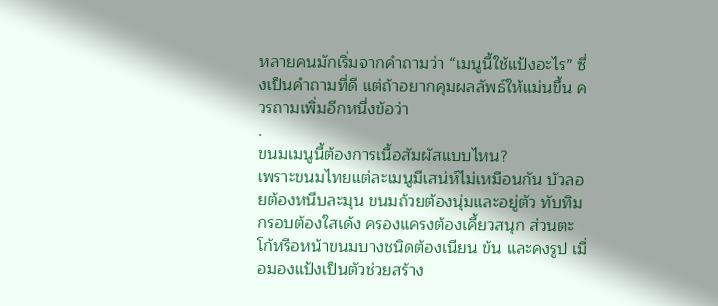หลายคนมักเริ่มจากคำถามว่า “เมนูนี้ใช้แป้งอะไร” ซึ่งเป็นคำถามที่ดี แต่ถ้าอยากคุมผลลัพธ์ให้แม่นขึ้น ควรถามเพิ่มอีกหนึ่งข้อว่า
.
ขนมเมนูนี้ต้องการเนื้อสัมผัสแบบไหน?
เพราะขนมไทยแต่ละเมนูมีเสน่ห์ไม่เหมือนกัน บัวลอยต้องหนึบละมุน ขนมถ้วยต้องนุ่มและอยู่ตัว ทับทิมกรอบต้องใสเด้ง ครองแครงต้องเคี้ยวสนุก ส่วนตะโก้หรือหน้าขนมบางชนิดต้องเนียน ข้น และคงรูป เมื่อมองแป้งเป็นตัวช่วยสร้าง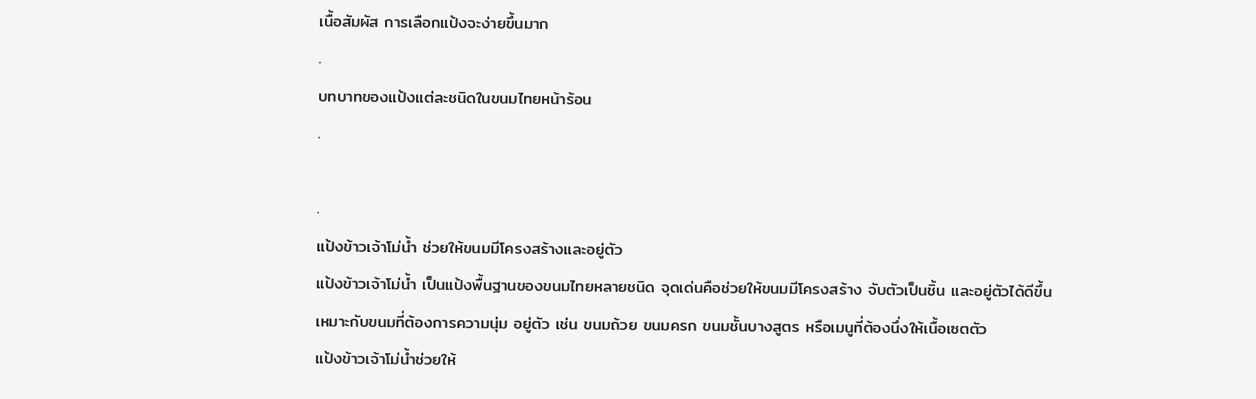เนื้อสัมผัส การเลือกแป้งจะง่ายขึ้นมาก
.
บทบาทของแป้งแต่ละชนิดในขนมไทยหน้าร้อน
.

.
แป้งข้าวเจ้าโม่น้ำ ช่วยให้ขนมมีโครงสร้างและอยู่ตัว
แป้งข้าวเจ้าโม่น้ำ เป็นแป้งพื้นฐานของขนมไทยหลายชนิด จุดเด่นคือช่วยให้ขนมมีโครงสร้าง จับตัวเป็นชิ้น และอยู่ตัวได้ดีขึ้น
เหมาะกับขนมที่ต้องการความนุ่ม อยู่ตัว เช่น ขนมถ้วย ขนมครก ขนมชั้นบางสูตร หรือเมนูที่ต้องนึ่งให้เนื้อเซตตัว
แป้งข้าวเจ้าโม่น้ำช่วยให้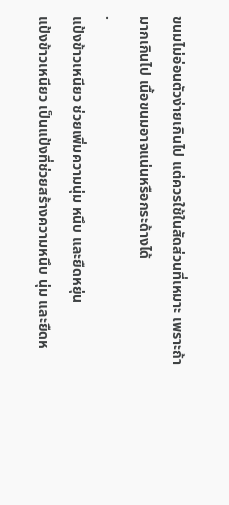ขนมไม่อ่อนตัวง่ายเกินไป แต่ควรใช้ในสัดส่วนที่เหมาะ เพราะถ้ามากเกินไป เนื้อขนมอาจแน่นหรือกระด้างได้
.
แป้งข้าวเหนียว ช่วยเพิ่มความนุ่ม หนึบ และยืดหยุ่น
แป้งข้าวเหนียว เป็นแป้งที่ช่วยสร้างความหนึบ นุ่ม และยืดห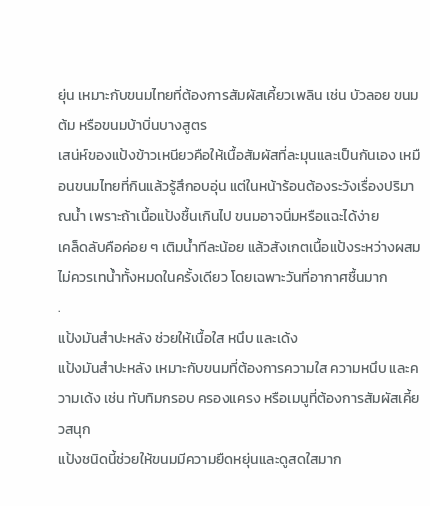ยุ่น เหมาะกับขนมไทยที่ต้องการสัมผัสเคี้ยวเพลิน เช่น บัวลอย ขนมต้ม หรือขนมบ้าบิ่นบางสูตร
เสน่ห์ของแป้งข้าวเหนียวคือให้เนื้อสัมผัสที่ละมุนและเป็นกันเอง เหมือนขนมไทยที่กินแล้วรู้สึกอบอุ่น แต่ในหน้าร้อนต้องระวังเรื่องปริมาณน้ำ เพราะถ้าเนื้อแป้งชื้นเกินไป ขนมอาจนิ่มหรือแฉะได้ง่าย
เคล็ดลับคือค่อย ๆ เติมน้ำทีละน้อย แล้วสังเกตเนื้อแป้งระหว่างผสม ไม่ควรเทน้ำทั้งหมดในครั้งเดียว โดยเฉพาะวันที่อากาศชื้นมาก
.
แป้งมันสำปะหลัง ช่วยให้เนื้อใส หนึบ และเด้ง
แป้งมันสำปะหลัง เหมาะกับขนมที่ต้องการความใส ความหนึบ และความเด้ง เช่น ทับทิมกรอบ ครองแครง หรือเมนูที่ต้องการสัมผัสเคี้ยวสนุก
แป้งชนิดนี้ช่วยให้ขนมมีความยืดหยุ่นและดูสดใสมาก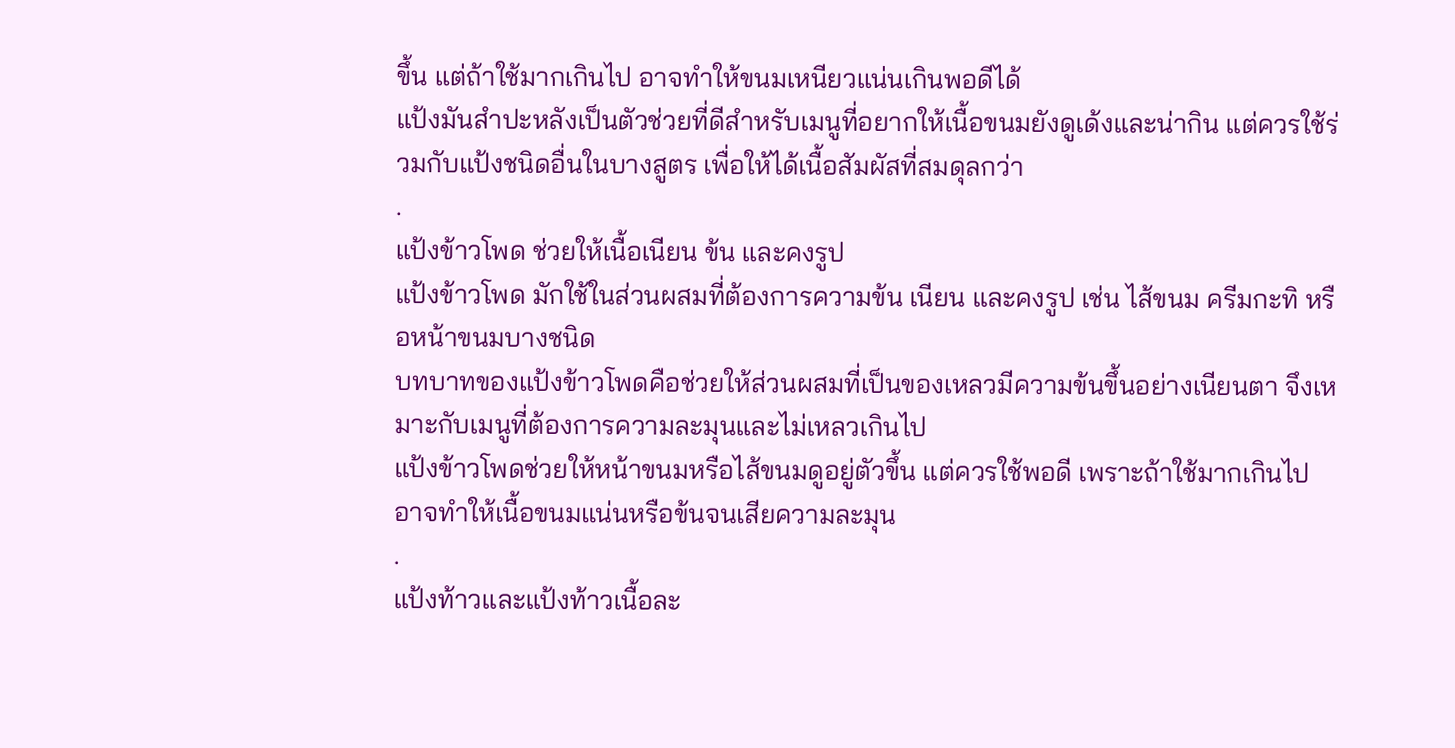ขึ้น แต่ถ้าใช้มากเกินไป อาจทำให้ขนมเหนียวแน่นเกินพอดีได้
แป้งมันสำปะหลังเป็นตัวช่วยที่ดีสำหรับเมนูที่อยากให้เนื้อขนมยังดูเด้งและน่ากิน แต่ควรใช้ร่วมกับแป้งชนิดอื่นในบางสูตร เพื่อให้ได้เนื้อสัมผัสที่สมดุลกว่า
.
แป้งข้าวโพด ช่วยให้เนื้อเนียน ข้น และคงรูป
แป้งข้าวโพด มักใช้ในส่วนผสมที่ต้องการความข้น เนียน และคงรูป เช่น ไส้ขนม ครีมกะทิ หรือหน้าขนมบางชนิด
บทบาทของแป้งข้าวโพดคือช่วยให้ส่วนผสมที่เป็นของเหลวมีความข้นขึ้นอย่างเนียนตา จึงเหมาะกับเมนูที่ต้องการความละมุนและไม่เหลวเกินไป
แป้งข้าวโพดช่วยให้หน้าขนมหรือไส้ขนมดูอยู่ตัวขึ้น แต่ควรใช้พอดี เพราะถ้าใช้มากเกินไป อาจทำให้เนื้อขนมแน่นหรือข้นจนเสียความละมุน
.
แป้งท้าวและแป้งท้าวเนื้อละ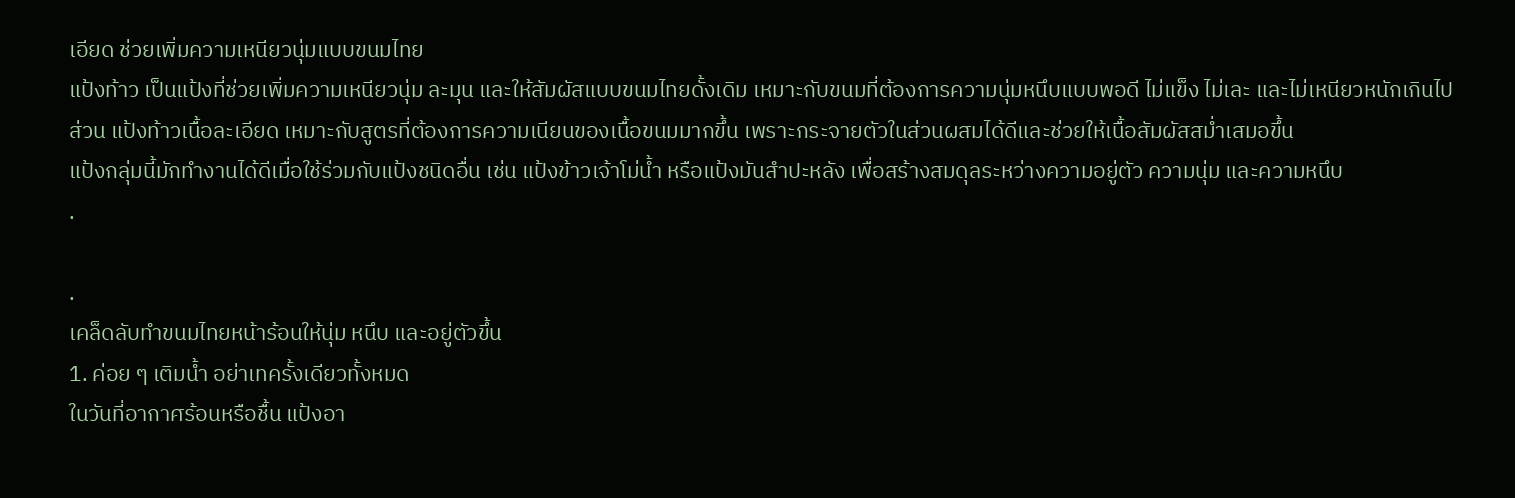เอียด ช่วยเพิ่มความเหนียวนุ่มแบบขนมไทย
แป้งท้าว เป็นแป้งที่ช่วยเพิ่มความเหนียวนุ่ม ละมุน และให้สัมผัสแบบขนมไทยดั้งเดิม เหมาะกับขนมที่ต้องการความนุ่มหนึบแบบพอดี ไม่แข็ง ไม่เละ และไม่เหนียวหนักเกินไป
ส่วน แป้งท้าวเนื้อละเอียด เหมาะกับสูตรที่ต้องการความเนียนของเนื้อขนมมากขึ้น เพราะกระจายตัวในส่วนผสมได้ดีและช่วยให้เนื้อสัมผัสสม่ำเสมอขึ้น
แป้งกลุ่มนี้มักทำงานได้ดีเมื่อใช้ร่วมกับแป้งชนิดอื่น เช่น แป้งข้าวเจ้าโม่น้ำ หรือแป้งมันสำปะหลัง เพื่อสร้างสมดุลระหว่างความอยู่ตัว ความนุ่ม และความหนึบ
.

.
เคล็ดลับทำขนมไทยหน้าร้อนให้นุ่ม หนึบ และอยู่ตัวขึ้น
1. ค่อย ๆ เติมน้ำ อย่าเทครั้งเดียวทั้งหมด
ในวันที่อากาศร้อนหรือชื้น แป้งอา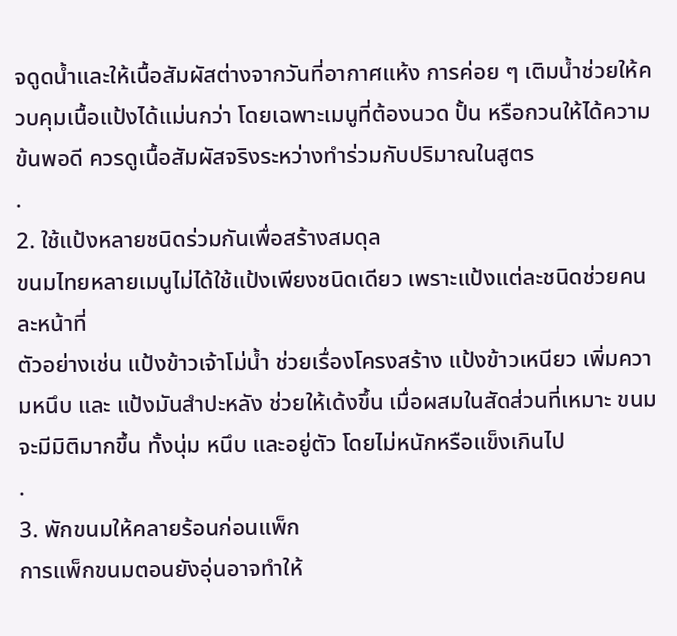จดูดน้ำและให้เนื้อสัมผัสต่างจากวันที่อากาศแห้ง การค่อย ๆ เติมน้ำช่วยให้ควบคุมเนื้อแป้งได้แม่นกว่า โดยเฉพาะเมนูที่ต้องนวด ปั้น หรือกวนให้ได้ความข้นพอดี ควรดูเนื้อสัมผัสจริงระหว่างทำร่วมกับปริมาณในสูตร
.
2. ใช้แป้งหลายชนิดร่วมกันเพื่อสร้างสมดุล
ขนมไทยหลายเมนูไม่ได้ใช้แป้งเพียงชนิดเดียว เพราะแป้งแต่ละชนิดช่วยคนละหน้าที่
ตัวอย่างเช่น แป้งข้าวเจ้าโม่น้ำ ช่วยเรื่องโครงสร้าง แป้งข้าวเหนียว เพิ่มความหนึบ และ แป้งมันสำปะหลัง ช่วยให้เด้งขึ้น เมื่อผสมในสัดส่วนที่เหมาะ ขนมจะมีมิติมากขึ้น ทั้งนุ่ม หนึบ และอยู่ตัว โดยไม่หนักหรือแข็งเกินไป
.
3. พักขนมให้คลายร้อนก่อนแพ็ก
การแพ็กขนมตอนยังอุ่นอาจทำให้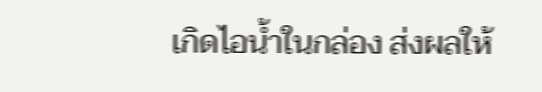เกิดไอน้ำในกล่อง ส่งผลให้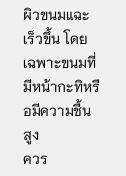ผิวขนมแฉะเร็วขึ้น โดยเฉพาะขนมที่มีหน้ากะทิหรือมีความชื้นสูง
ควร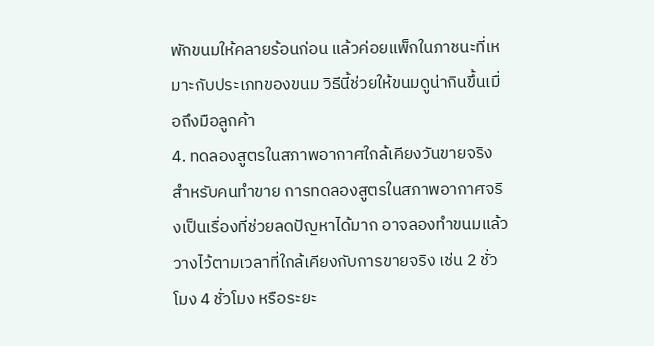พักขนมให้คลายร้อนก่อน แล้วค่อยแพ็กในภาชนะที่เหมาะกับประเภทของขนม วิธีนี้ช่วยให้ขนมดูน่ากินขึ้นเมื่อถึงมือลูกค้า
4. ทดลองสูตรในสภาพอากาศใกล้เคียงวันขายจริง
สำหรับคนทำขาย การทดลองสูตรในสภาพอากาศจริงเป็นเรื่องที่ช่วยลดปัญหาได้มาก อาจลองทำขนมแล้ววางไว้ตามเวลาที่ใกล้เคียงกับการขายจริง เช่น 2 ชั่วโมง 4 ชั่วโมง หรือระยะ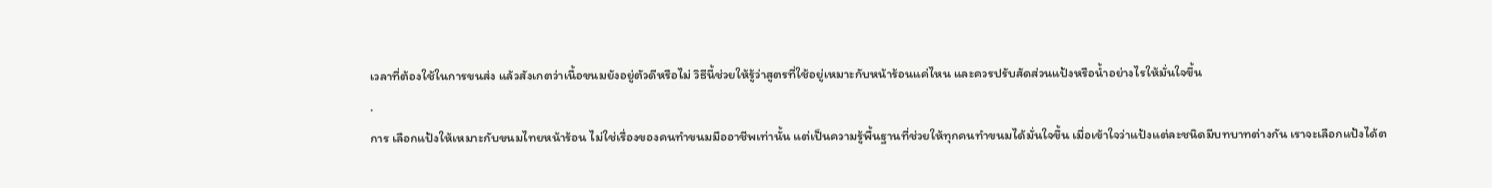เวลาที่ต้องใช้ในการขนส่ง แล้วสังเกตว่าเนื้อขนมยังอยู่ตัวดีหรือไม่ วิธีนี้ช่วยให้รู้ว่าสูตรที่ใช้อยู่เหมาะกับหน้าร้อนแค่ไหน และควรปรับสัดส่วนแป้งหรือน้ำอย่างไรให้มั่นใจขึ้น
.
การ เลือกแป้งให้เหมาะกับขนมไทยหน้าร้อน ไม่ใช่เรื่องของคนทำขนมมืออาชีพเท่านั้น แต่เป็นความรู้พื้นฐานที่ช่วยให้ทุกคนทำขนมได้มั่นใจขึ้น เมื่อเข้าใจว่าแป้งแต่ละชนิดมีบทบาทต่างกัน เราจะเลือกแป้งได้ต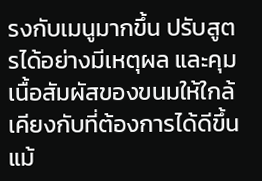รงกับเมนูมากขึ้น ปรับสูตรได้อย่างมีเหตุผล และคุมเนื้อสัมผัสของขนมให้ใกล้เคียงกับที่ต้องการได้ดีขึ้น แม้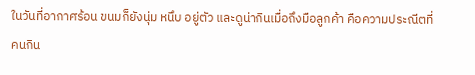ในวันที่อากาศร้อน ขนมก็ยังนุ่ม หนึบ อยู่ตัว และดูน่ากินเมื่อถึงมือลูกค้า คือความประณีตที่คนกิน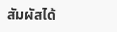สัมผัสได้